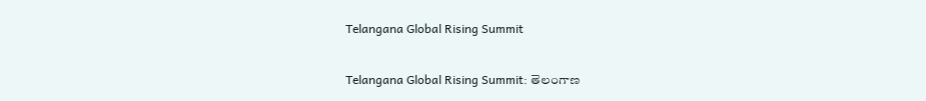Telangana Global Rising Summit

Telangana Global Rising Summit: తెలంగాణ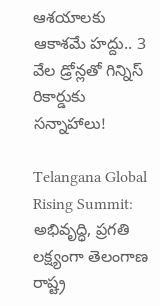ఆశయాలకు ఆకాశమే హద్దు.. 3 వేల డ్రోన్లతో గిన్నిస్ రికార్డుకు సన్నాహాలు!

Telangana Global Rising Summit: అభివృద్ధి, ప్రగతి లక్ష్యంగా తెలంగాణ రాష్ట్ర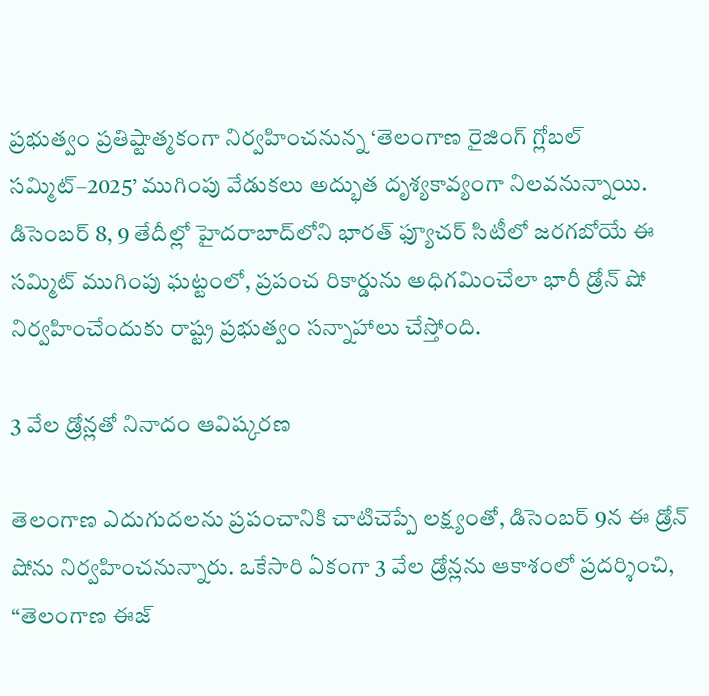ప్రభుత్వం ప్రతిష్టాత్మకంగా నిర్వహించనున్న ‘తెలంగాణ రైజింగ్ గ్లోబల్ సమ్మిట్–2025’ ముగింపు వేడుకలు అద్భుత దృశ్యకావ్యంగా నిలవనున్నాయి. డిసెంబర్ 8, 9 తేదీల్లో హైదరాబాద్‌లోని భారత్ ఫ్యూచర్ సిటీలో జరగబోయే ఈ సమ్మిట్ ముగింపు ఘట్టంలో, ప్రపంచ రికార్డును అధిగమించేలా భారీ డ్రోన్ షో నిర్వహించేందుకు రాష్ట్ర ప్రభుత్వం సన్నాహాలు చేస్తోంది.

3 వేల డ్రోన్లతో నినాదం ఆవిష్కరణ

తెలంగాణ ఎదుగుదలను ప్రపంచానికి చాటిచెప్పే లక్ష్యంతో, డిసెంబర్ 9న ఈ డ్రోన్ షోను నిర్వహించనున్నారు. ఒకేసారి ఏకంగా 3 వేల డ్రోన్లను ఆకాశంలో ప్రదర్శించి, “తెలంగాణ ఈజ్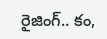రైజింగ్.. కం,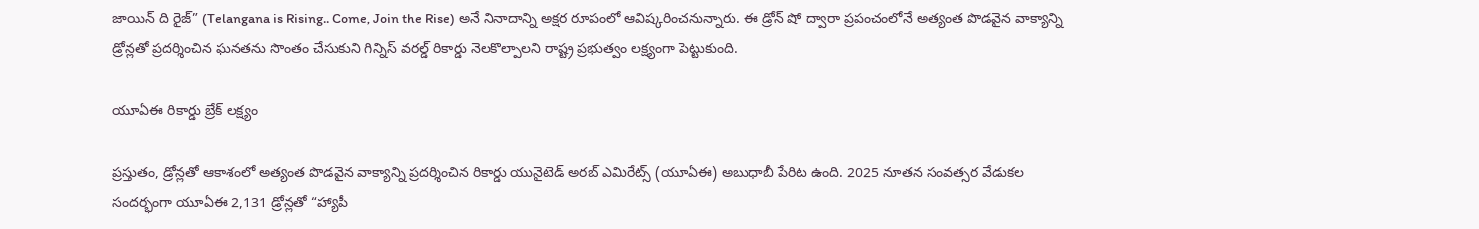జాయిన్ ది రైజ్” (Telangana is Rising.. Come, Join the Rise) అనే నినాదాన్ని అక్షర రూపంలో ఆవిష్కరించనున్నారు. ఈ డ్రోన్ షో ద్వారా ప్రపంచంలోనే అత్యంత పొడవైన వాక్యాన్ని డ్రోన్లతో ప్రదర్శించిన ఘనతను సొంతం చేసుకుని గిన్నిస్ వరల్డ్ రికార్డు నెలకొల్పాలని రాష్ట్ర ప్రభుత్వం లక్ష్యంగా పెట్టుకుంది.

యూఏఈ రికార్డు బ్రేక్ లక్ష్యం

ప్రస్తుతం, డ్రోన్లతో ఆకాశంలో అత్యంత పొడవైన వాక్యాన్ని ప్రదర్శించిన రికార్డు యునైటెడ్ అరబ్ ఎమిరేట్స్ (యూఏఈ) అబుధాబీ పేరిట ఉంది. 2025 నూతన సంవత్సర వేడుకల సందర్భంగా యూఏఈ 2,131 డ్రోన్లతో “హ్యాపీ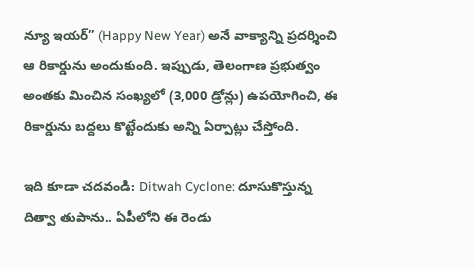న్యూ ఇయర్” (Happy New Year) అనే వాక్యాన్ని ప్రదర్శించి ఆ రికార్డును అందుకుంది. ఇప్పుడు, తెలంగాణ ప్రభుత్వం అంతకు మించిన సంఖ్యలో (3,000 డ్రోన్లు) ఉపయోగించి, ఈ రికార్డును బద్దలు కొట్టేందుకు అన్ని ఏర్పాట్లు చేస్తోంది.

ఇది కూడా చదవండి: Ditwah Cyclone: దూసుకొస్తున్న దిత్వా తుపాను.. ఏపీలోని ఈ రెండు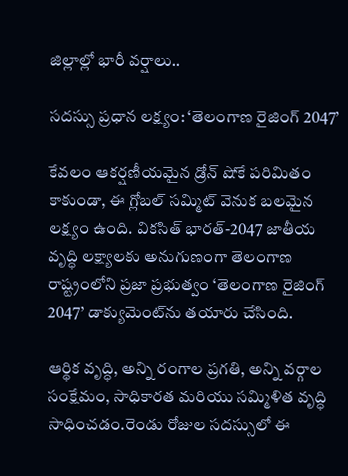జిల్లాల్లో భారీ వర్షాలు..

సదస్సు ప్రధాన లక్ష్యం: ‘తెలంగాణ రైజింగ్ 2047’

కేవలం ఆకర్షణీయమైన డ్రోన్ షోకే పరిమితం కాకుండా, ఈ గ్లోబల్ సమ్మిట్ వెనుక బలమైన లక్ష్యం ఉంది. వికసిత్ భారత్-2047 జాతీయ వృద్ధి లక్ష్యాలకు అనుగుణంగా తెలంగాణ రాష్ట్రంలోని ప్రజా ప్రభుత్వం ‘తెలంగాణ రైజింగ్ 2047’ డాక్యుమెంట్‌ను తయారు చేసింది.

ఆర్థిక వృద్ధి, అన్ని రంగాల ప్రగతి, అన్ని వర్గాల సంక్షేమం, సాధికారత మరియు సమ్మిళిత వృద్ధి సాధించడం.రెండు రోజుల సదస్సులో ఈ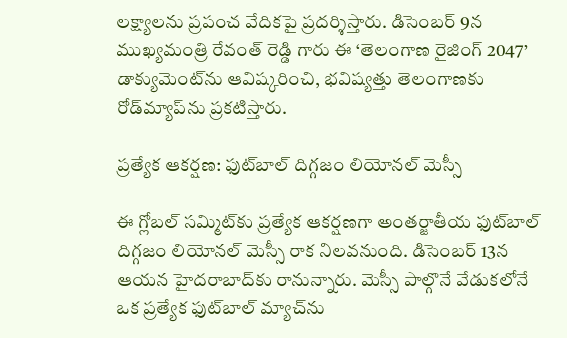లక్ష్యాలను ప్రపంచ వేదికపై ప్రదర్శిస్తారు. డిసెంబర్ 9న ముఖ్యమంత్రి రేవంత్ రెడ్డి గారు ఈ ‘తెలంగాణ రైజింగ్ 2047’ డాక్యుమెంట్‌ను ఆవిష్కరించి, భవిష్యత్తు తెలంగాణకు రోడ్‌మ్యాప్‌ను ప్రకటిస్తారు.

ప్రత్యేక ఆకర్షణ: ఫుట్‌బాల్ దిగ్గజం లియోనల్ మెస్సీ

ఈ గ్లోబల్ సమ్మిట్‌కు ప్రత్యేక ఆకర్షణగా అంతర్జాతీయ ఫుట్‌బాల్ దిగ్గజం లియోనల్ మెస్సీ రాక నిలవనుంది. డిసెంబర్ 13న ఆయన హైదరాబాద్‌కు రానున్నారు. మెస్సీ పాల్గొనే వేడుకలోనే ఒక ప్రత్యేక ఫుట్‌బాల్ మ్యాచ్‌ను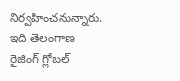నిర్వహించనున్నారు. ఇది తెలంగాణ రైజింగ్ గ్లోబల్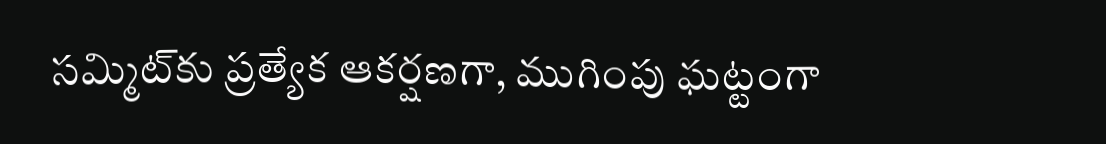సమ్మిట్‌కు ప్రత్యేక ఆకర్షణగా, ముగింపు ఘట్టంగా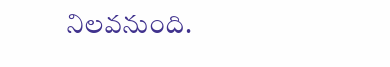నిలవనుంది.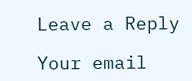Leave a Reply

Your email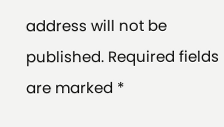address will not be published. Required fields are marked *